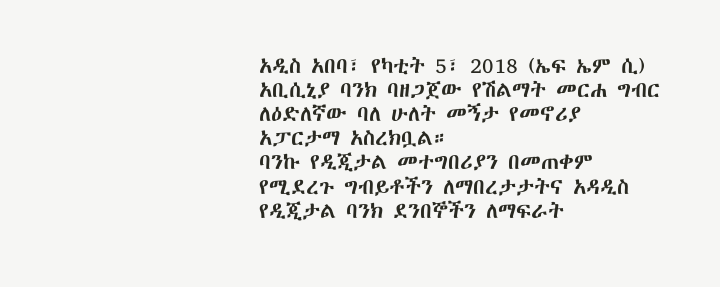አዲስ አበባ፣ የካቲት 5፣ 2018 (ኤፍ ኤም ሲ) አቢሲኒያ ባንክ ባዘጋጀው የሽልማት መርሐ ግብር ለዕድለኛው ባለ ሁለት መኝታ የመኖሪያ አፓርታማ አስረክቧል።
ባንኩ የዲጂታል መተግበሪያን በመጠቀም የሚደረጉ ግብይቶችን ለማበረታታትና አዳዲስ የዲጂታል ባንክ ደንበኞችን ለማፍራት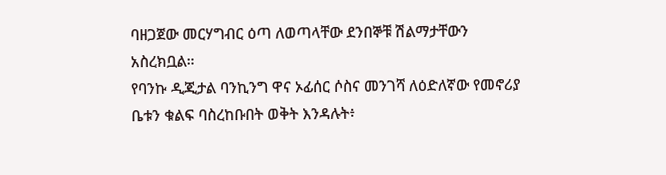ባዘጋጀው መርሃግብር ዕጣ ለወጣላቸው ደንበኞቹ ሽልማታቸውን አስረክቧል።
የባንኩ ዲጂታል ባንኪንግ ዋና ኦፊሰር ሶስና መንገሻ ለዕድለኛው የመኖሪያ ቤቱን ቁልፍ ባስረከቡበት ወቅት እንዳሉት፥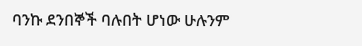ባንኩ ደንበኞች ባሉበት ሆነው ሁሉንም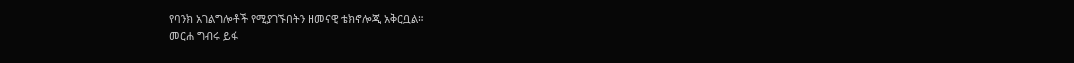የባንክ አገልግሎቶች የሚያገኙበትን ዘመናዊ ቴክኖሎጂ አቅርቧል።
መርሐ ግብሩ ይፋ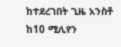ከተደረገበት ጊዜ አንስቶ ከ10 ሚሊየን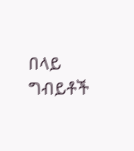በላይ ግብይቶች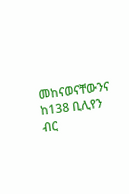መከናወናቸውንና ከ138 ቢሊየን ብር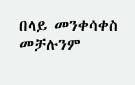በላይ መንቀሳቀስ መቻሉንም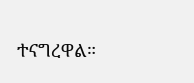ተናግረዋል።